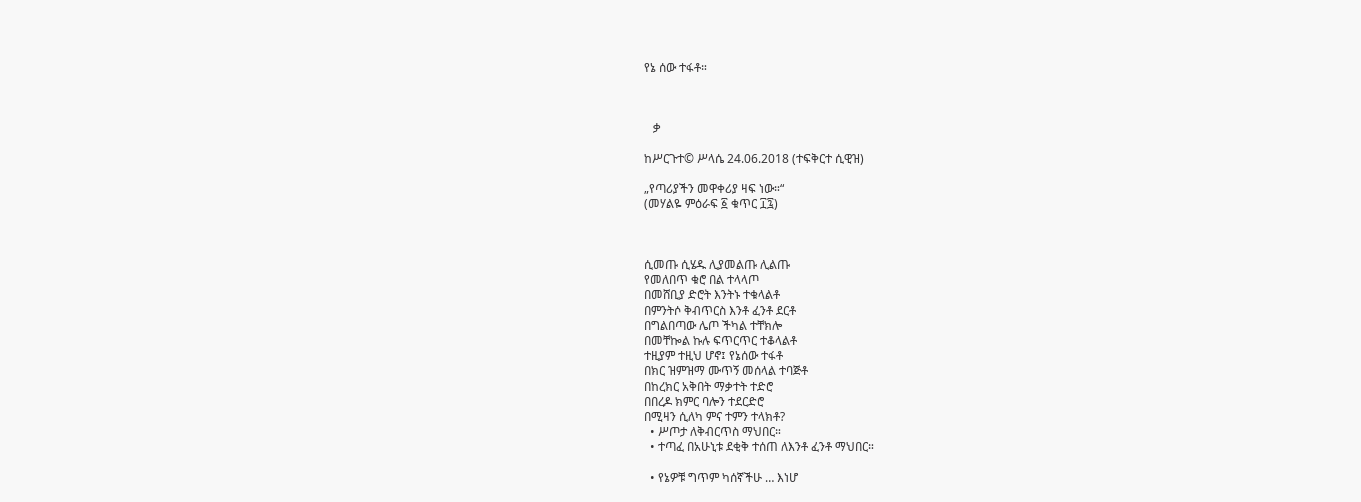የኔ ሰው ተፋቶ።



   ቃ

ከሥርጉተ© ሥላሴ 24.06.2018 (ተፍቅርተ ሲዊዝ)

„የጣሪያችን መዋቀሪያ ዛፍ ነው።“
(መሃልዬ ምዕራፍ ፩ ቁጥር ፲፯)



ሲመጡ ሲሄዱ ሊያመልጡ ሊልጡ
የመለበጥ ቁሮ በል ተላላጦ
በመሸቢያ ድሮት እንትኑ ተቁላልቶ
በምንትሶ ቅብጥርስ እንቶ ፈንቶ ደርቶ
በግልበጣው ሌጦ ችካል ተቸክሎ
በመቸኰል ኩሉ ፍጥርጥር ተቆላልቶ
ተዚያም ተዚህ ሆኖ፤ የኔሰው ተፋቶ
በክር ዝምዝማ ሙጥኝ መሰላል ተባጅቶ
በከረክር አቅበት ማቃተት ተድሮ
በበረዶ ክምር ባሎን ተደርድሮ
በሚዛን ሲለካ ምና ተምን ተላክቶ?
  • ሥጦታ ለቅብርጥስ ማህበር።
  • ተጣፈ በአሁኒቱ ደቂቅ ተሰጠ ለእንቶ ፈንቶ ማህበር።

  • የኔዎቹ ግጥም ካሰኛችሁ … እነሆ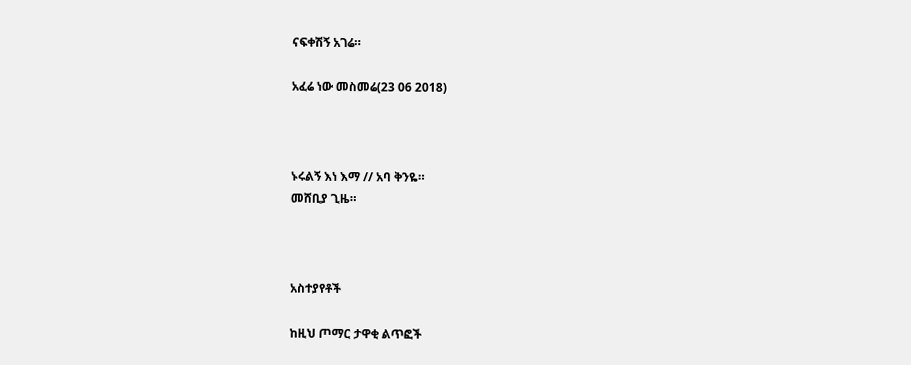ናፍቀሽኝ አገሬ።

አፈሬ ነው መስመሬ(23 06 2018)



ኑሩልኝ እነ እማ // አባ ቅንዬ።
መሸቢያ ጊዜ።



አስተያየቶች

ከዚህ ጦማር ታዋቂ ልጥፎች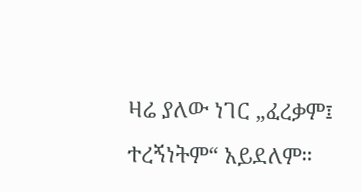ዛሬ ያለው ነገር „ፈረቃም፤ ተረኝነትም“ አይደለም።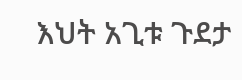እህት አጊቱ ጉደታ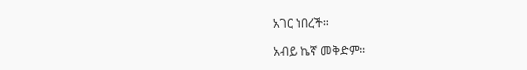አገር ነበረች።

አብይ ኬኛ መቅድም።